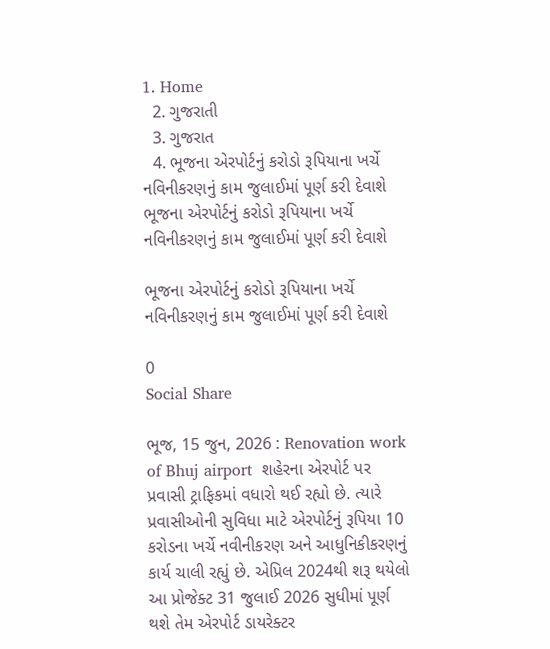1. Home
  2. ગુજરાતી
  3. ગુજરાત
  4. ભૂજના એરપોર્ટનું કરોડો રૂપિયાના ખર્ચે નવિનીકરણનું કામ જુલાઈમાં પૂર્ણ કરી દેવાશે
ભૂજના એરપોર્ટનું કરોડો રૂપિયાના ખર્ચે નવિનીકરણનું કામ જુલાઈમાં પૂર્ણ કરી દેવાશે

ભૂજના એરપોર્ટનું કરોડો રૂપિયાના ખર્ચે નવિનીકરણનું કામ જુલાઈમાં પૂર્ણ કરી દેવાશે

0
Social Share

ભૂજ, 15 જુન, 2026 : Renovation work of Bhuj airport  શહેરના એરપોર્ટ પર પ્રવાસી ટ્રાફિકમાં વધારો થઈ રહ્યો છે. ત્યારે પ્રવાસીઓની સુવિધા માટે એરપોર્ટનું રૂપિયા 10 કરોડના ખર્ચે નવીનીકરણ અને આધુનિકીકરણનું કાર્ય ચાલી રહ્યું છે. એપ્રિલ 2024થી શરૂ થયેલો આ પ્રોજેક્ટ 31 જુલાઈ 2026 સુધીમાં પૂર્ણ થશે તેમ એરપોર્ટ ડાયરેક્ટર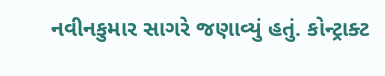નવીનકુમાર સાગરે જણાવ્યું હતું. કોન્ટ્રાક્ટ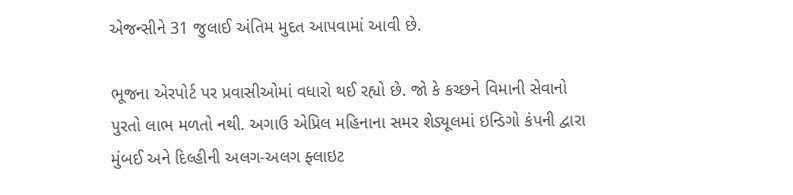એજન્સીને 31 જુલાઈ અંતિમ મુદત આપવામાં આવી છે.

ભૂજના એરપોર્ટ પર પ્રવાસીઓમાં વધારો થઈ રહ્યો છે. જો કે કચ્છને વિમાની સેવાનો પુરતો લાભ મળતો નથી. અગાઉ એપ્રિલ મહિનાના સમર શેડ્યૂલમાં ઇન્ડિગો કંપની દ્વારા મુંબઈ અને દિલ્હીની અલગ-અલગ ફ્લાઇટ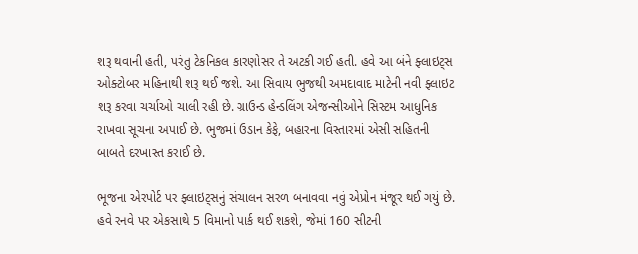શરૂ થવાની હતી, પરંતુ ટેકનિકલ કારણોસર તે અટકી ગઈ હતી. હવે આ બંને ફ્લાઇટ્સ ઓક્ટોબર મહિનાથી શરૂ થઈ જશે. આ સિવાય ભુજથી અમદાવાદ માટેની નવી ફ્લાઇટ શરૂ કરવા ચર્ચાઓ ચાલી રહી છે. ગ્રાઉન્ડ હેન્ડલિંગ એજન્સીઓને સિસ્ટમ આધુનિક રાખવા સૂચના અપાઈ છે. ભુજમાં ઉડાન કેફે, બહારના વિસ્તારમાં એસી સહિતની બાબતે દરખાસ્ત કરાઈ છે.

ભૂજના એરપોર્ટ પર ફ્લાઇટ્સનું સંચાલન સરળ બનાવવા નવું એપ્રોન મંજૂર થઈ ગયું છે. હવે રનવે પર એકસાથે 5 વિમાનો પાર્ક થઈ શકશે, જેમાં 160 સીટની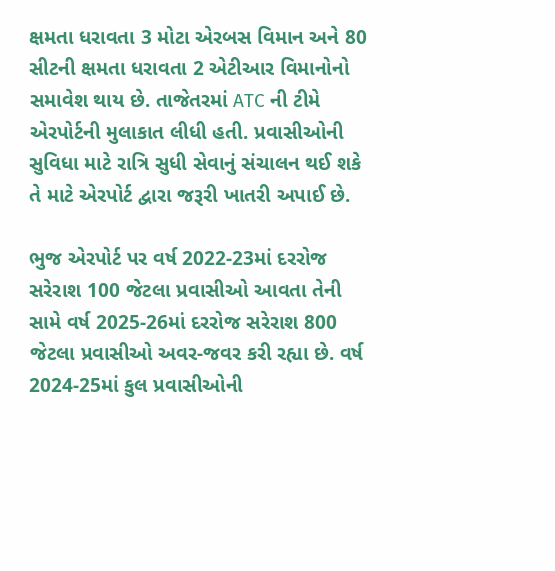ક્ષમતા ધરાવતા 3 મોટા એરબસ વિમાન અને 80 સીટની ક્ષમતા ધરાવતા 2 એટીઆર વિમાનોનો સમાવેશ થાય છે. તાજેતરમાં ATC ની ટીમે એરપોર્ટની મુલાકાત લીધી હતી. પ્રવાસીઓની સુવિધા માટે રાત્રિ સુધી સેવાનું સંચાલન થઈ શકે તે માટે એરપોર્ટ દ્વારા જરૂરી ખાતરી અપાઈ છે.

ભુજ એરપોર્ટ પર વર્ષ 2022-23માં દરરોજ સરેરાશ 100 જેટલા પ્રવાસીઓ આવતા તેની સામે વર્ષ 2025-26માં દરરોજ સરેરાશ 800 જેટલા પ્રવાસીઓ અવર-જવર કરી રહ્યા છે. વર્ષ 2024-25માં કુલ પ્રવાસીઓની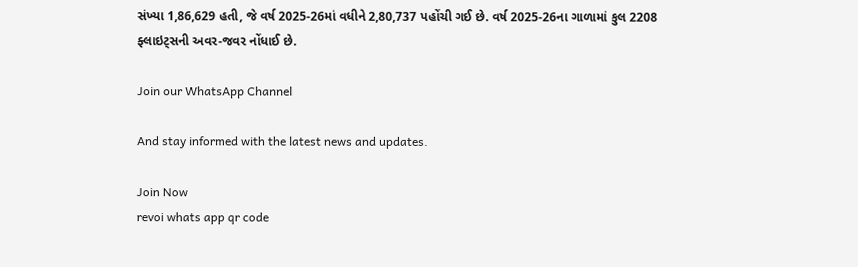સંખ્યા 1,86,629 હતી, જે વર્ષ 2025-26માં વધીને 2,80,737 પહોંચી ગઈ છે. વર્ષ 2025-26ના ગાળામાં કુલ 2208 ફ્લાઇટ્સની અવર-જવર નોંધાઈ છે.

Join our WhatsApp Channel

And stay informed with the latest news and updates.

Join Now
revoi whats app qr code